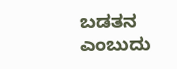ಬಡತನ ಎಂಬುದು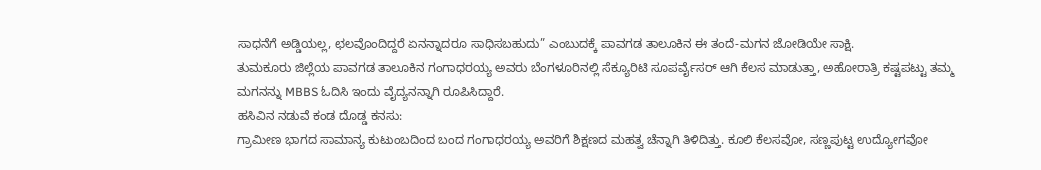ಸಾಧನೆಗೆ ಅಡ್ಡಿಯಲ್ಲ, ಛಲವೊಂದಿದ್ದರೆ ಏನನ್ನಾದರೂ ಸಾಧಿಸಬಹುದು” ಎಂಬುದಕ್ಕೆ ಪಾವಗಡ ತಾಲೂಕಿನ ಈ ತಂದೆ-ಮಗನ ಜೋಡಿಯೇ ಸಾಕ್ಷಿ.
ತುಮಕೂರು ಜಿಲ್ಲೆಯ ಪಾವಗಡ ತಾಲೂಕಿನ ಗಂಗಾಧರಯ್ಯ ಅವರು ಬೆಂಗಳೂರಿನಲ್ಲಿ ಸೆಕ್ಯೂರಿಟಿ ಸೂಪರ್ವೈಸರ್ ಆಗಿ ಕೆಲಸ ಮಾಡುತ್ತಾ, ಅಹೋರಾತ್ರಿ ಕಷ್ಟಪಟ್ಟು ತಮ್ಮ ಮಗನನ್ನು MBBS ಓದಿಸಿ ಇಂದು ವೈದ್ಯನನ್ನಾಗಿ ರೂಪಿಸಿದ್ದಾರೆ.
ಹಸಿವಿನ ನಡುವೆ ಕಂಡ ದೊಡ್ಡ ಕನಸು:
ಗ್ರಾಮೀಣ ಭಾಗದ ಸಾಮಾನ್ಯ ಕುಟುಂಬದಿಂದ ಬಂದ ಗಂಗಾಧರಯ್ಯ ಅವರಿಗೆ ಶಿಕ್ಷಣದ ಮಹತ್ವ ಚೆನ್ನಾಗಿ ತಿಳಿದಿತ್ತು. ಕೂಲಿ ಕೆಲಸವೋ, ಸಣ್ಣಪುಟ್ಟ ಉದ್ಯೋಗವೋ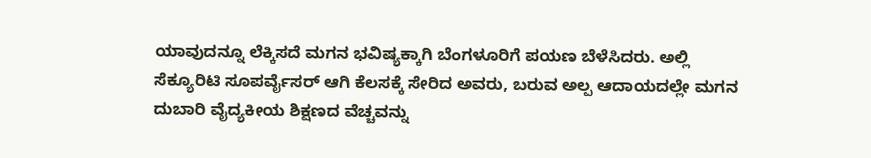ಯಾವುದನ್ನೂ ಲೆಕ್ಕಿಸದೆ ಮಗನ ಭವಿಷ್ಯಕ್ಕಾಗಿ ಬೆಂಗಳೂರಿಗೆ ಪಯಣ ಬೆಳೆಸಿದರು. ಅಲ್ಲಿ ಸೆಕ್ಯೂರಿಟಿ ಸೂಪರ್ವೈಸರ್ ಆಗಿ ಕೆಲಸಕ್ಕೆ ಸೇರಿದ ಅವರು, ಬರುವ ಅಲ್ಪ ಆದಾಯದಲ್ಲೇ ಮಗನ ದುಬಾರಿ ವೈದ್ಯಕೀಯ ಶಿಕ್ಷಣದ ವೆಚ್ಚವನ್ನು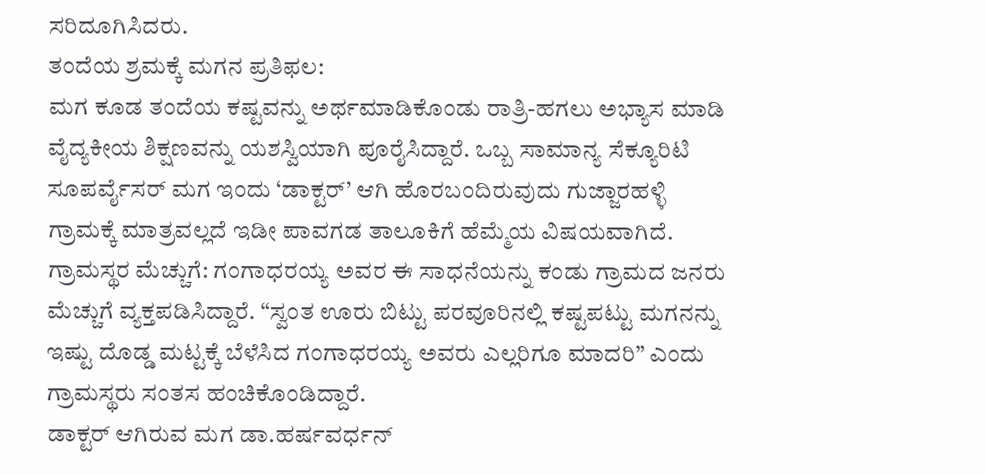ಸರಿದೂಗಿಸಿದರು.
ತಂದೆಯ ಶ್ರಮಕ್ಕೆ ಮಗನ ಪ್ರತಿಫಲ:
ಮಗ ಕೂಡ ತಂದೆಯ ಕಷ್ಟವನ್ನು ಅರ್ಥಮಾಡಿಕೊಂಡು ರಾತ್ರಿ-ಹಗಲು ಅಭ್ಯಾಸ ಮಾಡಿ ವೈದ್ಯಕೀಯ ಶಿಕ್ಷಣವನ್ನು ಯಶಸ್ವಿಯಾಗಿ ಪೂರೈಸಿದ್ದಾರೆ. ಒಬ್ಬ ಸಾಮಾನ್ಯ ಸೆಕ್ಯೂರಿಟಿ ಸೂಪರ್ವೈಸರ್ ಮಗ ಇಂದು ‘ಡಾಕ್ಟರ್’ ಆಗಿ ಹೊರಬಂದಿರುವುದು ಗುಜ್ಜಾರಹಳ್ಳಿ ಗ್ರಾಮಕ್ಕೆ ಮಾತ್ರವಲ್ಲದೆ ಇಡೀ ಪಾವಗಡ ತಾಲೂಕಿಗೆ ಹೆಮ್ಮೆಯ ವಿಷಯವಾಗಿದೆ.
ಗ್ರಾಮಸ್ಥರ ಮೆಚ್ಚುಗೆ: ಗಂಗಾಧರಯ್ಯ ಅವರ ಈ ಸಾಧನೆಯನ್ನು ಕಂಡು ಗ್ರಾಮದ ಜನರು ಮೆಚ್ಚುಗೆ ವ್ಯಕ್ತಪಡಿಸಿದ್ದಾರೆ. “ಸ್ವಂತ ಊರು ಬಿಟ್ಟು ಪರವೂರಿನಲ್ಲಿ ಕಷ್ಟಪಟ್ಟು ಮಗನನ್ನು ಇಷ್ಟು ದೊಡ್ಡ ಮಟ್ಟಕ್ಕೆ ಬೆಳೆಸಿದ ಗಂಗಾಧರಯ್ಯ ಅವರು ಎಲ್ಲರಿಗೂ ಮಾದರಿ” ಎಂದು ಗ್ರಾಮಸ್ಥರು ಸಂತಸ ಹಂಚಿಕೊಂಡಿದ್ದಾರೆ.
ಡಾಕ್ಟರ್ ಆಗಿರುವ ಮಗ ಡಾ.ಹರ್ಷವರ್ಧನ್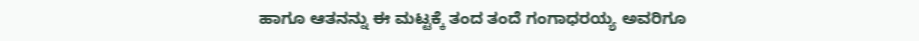ಹಾಗೂ ಆತನನ್ನು ಈ ಮಟ್ಟಕ್ಕೆ ತಂದ ತಂದೆ ಗಂಗಾಧರಯ್ಯ ಅವರಿಗೂ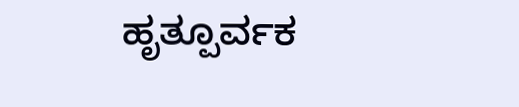ಹೃತ್ಪೂರ್ವಕ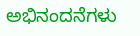ಅಭಿನಂದನೆಗಳು